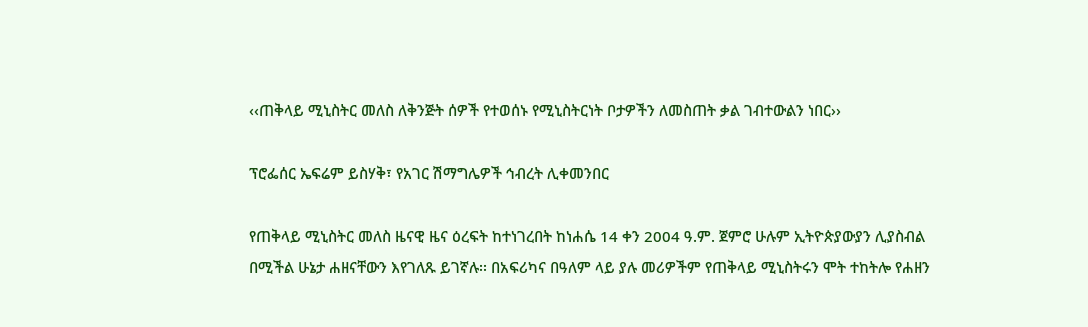‹‹ጠቅላይ ሚኒስትር መለስ ለቅንጅት ሰዎች የተወሰኑ የሚኒስትርነት ቦታዎችን ለመስጠት ቃል ገብተውልን ነበር››

ፕሮፌሰር ኤፍሬም ይስሃቅ፣ የአገር ሽማግሌዎች ኅብረት ሊቀመንበር

የጠቅላይ ሚኒስትር መለስ ዜናዊ ዜና ዕረፍት ከተነገረበት ከነሐሴ 14 ቀን 2004 ዓ.ም. ጀምሮ ሁሉም ኢትዮጵያውያን ሊያስብል በሚችል ሁኔታ ሐዘናቸውን እየገለጹ ይገኛሉ፡፡ በአፍሪካና በዓለም ላይ ያሉ መሪዎችም የጠቅላይ ሚኒስትሩን ሞት ተከትሎ የሐዘን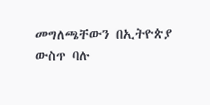መግለጫቸውን በኢትዮጵያ ውስጥ ባሉ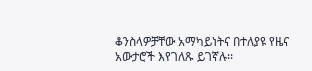ቆንስላዎቻቸው አማካይነትና በተለያዩ የዜና አውታሮች እየገለጹ ይገኛሉ፡፡